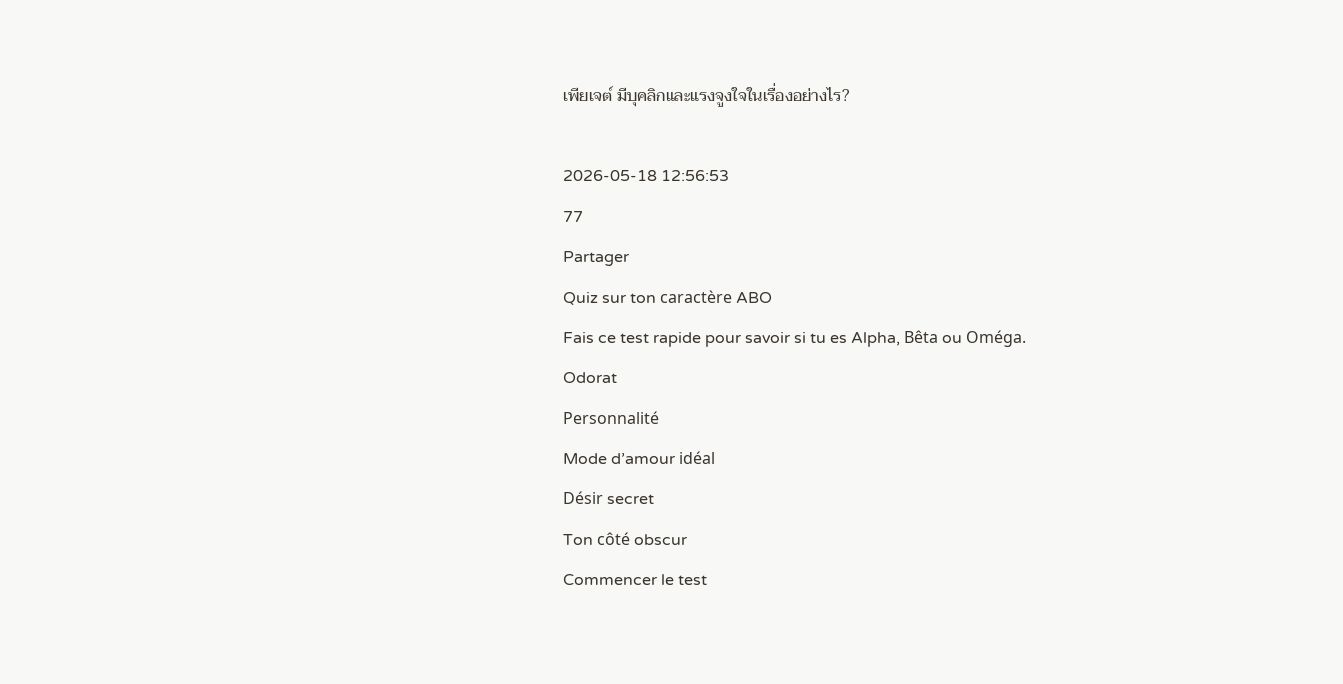เพียเจต์ มีบุคลิกและแรงจูงใจในเรื่องอย่างไร?

2026-05-18 12:56:53
77
Partager
Quiz sur ton caractère ABO
Fais ce test rapide pour savoir si tu es Alpha, Bêta ou Oméga.
Odorat
Personnalité
Mode d’amour idéal
Désir secret
Ton côté obscur
Commencer le test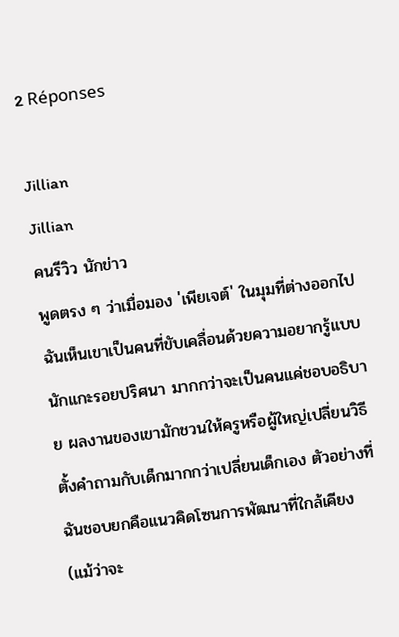2 Réponses

Jillian
Jillian
คนรีวิว นักข่าว
พูดตรง ๆ ว่าเมื่อมอง 'เพียเจต์' ในมุมที่ต่างออกไป ฉันเห็นเขาเป็นคนที่ขับเคลื่อนด้วยความอยากรู้แบบนักแกะรอยปริศนา มากกว่าจะเป็นคนแค่ชอบอธิบาย ผลงานของเขามักชวนให้ครูหรือผู้ใหญ่เปลี่ยนวิธีตั้งคำถามกับเด็กมากกว่าเปลี่ยนเด็กเอง ตัวอย่างที่ฉันชอบยกคือแนวคิดโซนการพัฒนาที่ใกล้เคียง (แม้ว่าจะ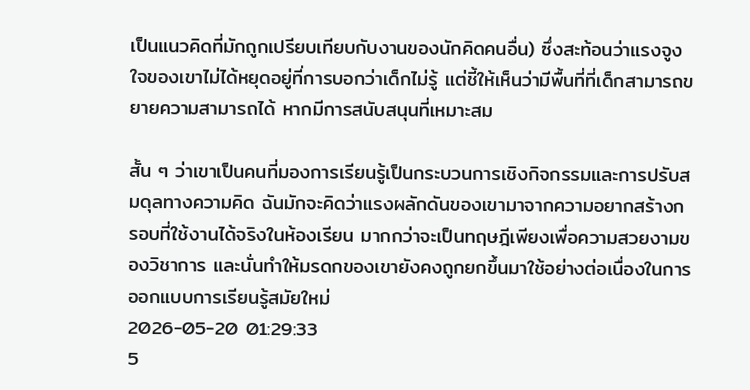เป็นแนวคิดที่มักถูกเปรียบเทียบกับงานของนักคิดคนอื่น) ซึ่งสะท้อนว่าแรงจูงใจของเขาไม่ได้หยุดอยู่ที่การบอกว่าเด็กไม่รู้ แต่ชี้ให้เห็นว่ามีพื้นที่ที่เด็กสามารถขยายความสามารถได้ หากมีการสนับสนุนที่เหมาะสม

สั้น ๆ ว่าเขาเป็นคนที่มองการเรียนรู้เป็นกระบวนการเชิงกิจกรรมและการปรับสมดุลทางความคิด ฉันมักจะคิดว่าแรงผลักดันของเขามาจากความอยากสร้างกรอบที่ใช้งานได้จริงในห้องเรียน มากกว่าจะเป็นทฤษฎีเพียงเพื่อความสวยงามของวิชาการ และนั่นทำให้มรดกของเขายังคงถูกยกขึ้นมาใช้อย่างต่อเนื่องในการออกแบบการเรียนรู้สมัยใหม่
2026-05-20 01:29:33
5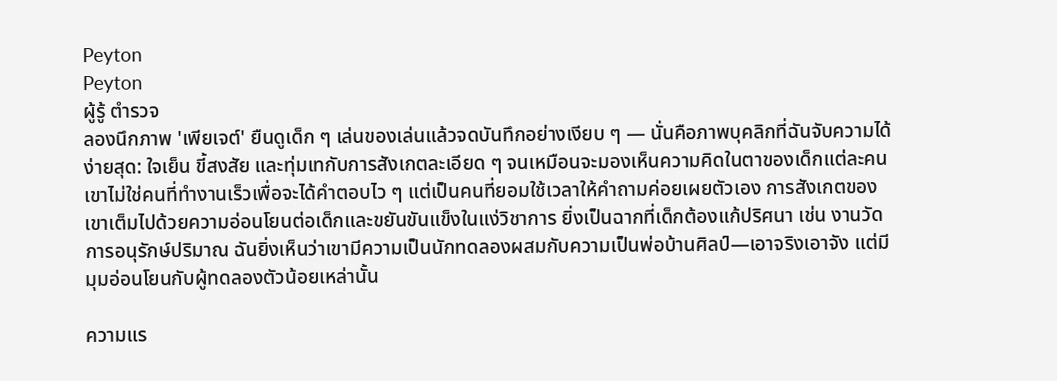Peyton
Peyton
ผู้รู้ ตำรวจ
ลองนึกภาพ 'เพียเจต์' ยืนดูเด็ก ๆ เล่นของเล่นแล้วจดบันทึกอย่างเงียบ ๆ — นั่นคือภาพบุคลิกที่ฉันจับความได้ง่ายสุด: ใจเย็น ขี้สงสัย และทุ่มเทกับการสังเกตละเอียด ๆ จนเหมือนจะมองเห็นความคิดในตาของเด็กแต่ละคน เขาไม่ใช่คนที่ทำงานเร็วเพื่อจะได้คำตอบไว ๆ แต่เป็นคนที่ยอมใช้เวลาให้คำถามค่อยเผยตัวเอง การสังเกตของเขาเต็มไปด้วยความอ่อนโยนต่อเด็กและขยันขันแข็งในแง่วิชาการ ยิ่งเป็นฉากที่เด็กต้องแก้ปริศนา เช่น งานวัดการอนุรักษ์ปริมาณ ฉันยิ่งเห็นว่าเขามีความเป็นนักทดลองผสมกับความเป็นพ่อบ้านศิลป์—เอาจริงเอาจัง แต่มีมุมอ่อนโยนกับผู้ทดลองตัวน้อยเหล่านั้น

ความแร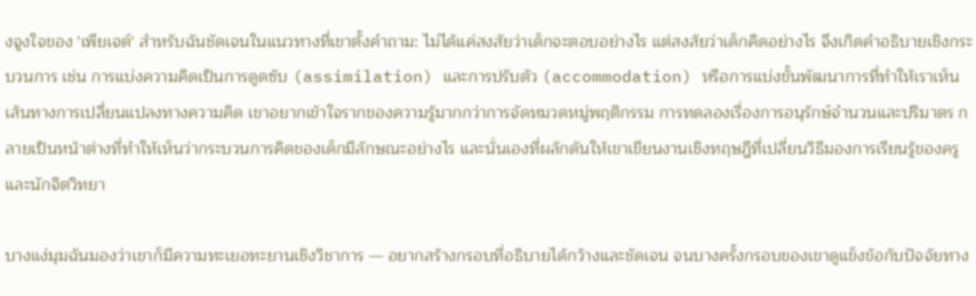งจูงใจของ 'เพียเจต์' สำหรับฉันชัดเจนในแนวทางที่เขาตั้งคำถาม: ไม่ได้แค่สงสัยว่าเด็กจะตอบอย่างไร แต่สงสัยว่าเด็กคิดอย่างไร จึงเกิดคำอธิบายเชิงกระบวนการ เช่น การแบ่งความคิดเป็นการดูดซับ (assimilation) และการปรับตัว (accommodation) หรือการแบ่งขั้นพัฒนาการที่ทำให้เราเห็นเส้นทางการเปลี่ยนแปลงทางความคิด เขาอยากเข้าใจรากของความรู้มากกว่าการจัดหมวดหมู่พฤติกรรม การทดลองเรื่องการอนุรักษ์จำนวนและปริมาตร กลายเป็นหน้าต่างที่ทำให้เห็นว่ากระบวนการคิดของเด็กมีลักษณะอย่างไร และนั่นเองที่ผลักดันให้เขาเขียนงานเชิงทฤษฎีที่เปลี่ยนวิธีมองการเรียนรู้ของครูและนักจิตวิทยา

บางแง่มุมฉันมองว่าเขาก็มีความทะเยอทะยานเชิงวิชาการ — อยากสร้างกรอบที่อธิบายได้กว้างและชัดเจน จนบางครั้งกรอบของเขาดูแข็งข้อกับปัจจัยทาง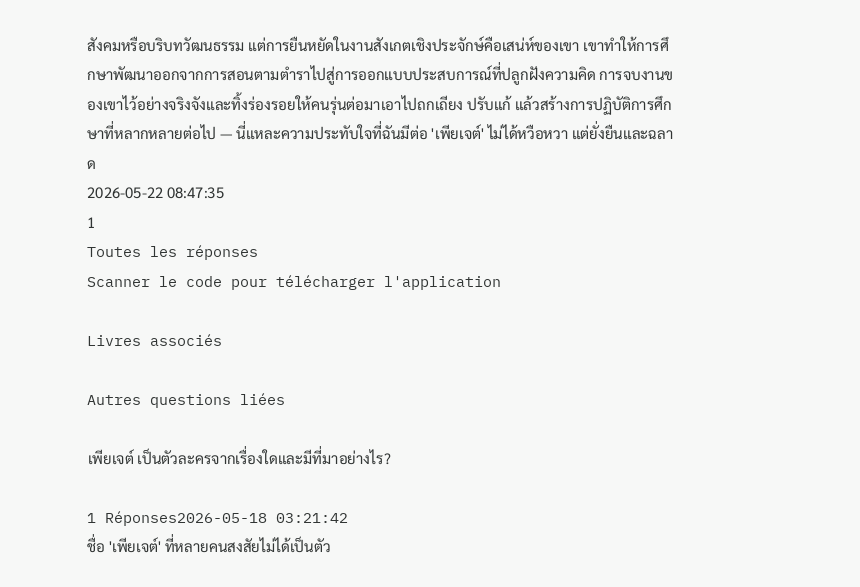สังคมหรือบริบทวัฒนธรรม แต่การยืนหยัดในงานสังเกตเชิงประจักษ์คือเสน่ห์ของเขา เขาทำให้การศึกษาพัฒนาออกจากการสอนตามตำราไปสู่การออกแบบประสบการณ์ที่ปลูกฝังความคิด การจบงานของเขาไว้อย่างจริงจังและทิ้งร่องรอยให้คนรุ่นต่อมาเอาไปถกเถียง ปรับแก้ แล้วสร้างการปฏิบัติการศึกษาที่หลากหลายต่อไป — นี่แหละความประทับใจที่ฉันมีต่อ 'เพียเจต์' ไม่ได้หวือหวา แต่ยั่งยืนและฉลาด
2026-05-22 08:47:35
1
Toutes les réponses
Scanner le code pour télécharger l'application

Livres associés

Autres questions liées

เพียเจต์ เป็นตัวละครจากเรื่องใดและมีที่มาอย่างไร?

1 Réponses2026-05-18 03:21:42
ชื่อ 'เพียเจต์' ที่หลายคนสงสัยไม่ได้เป็นตัว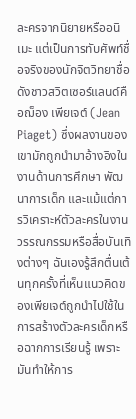ละครจากนิยายหรืออนิเมะ แต่เป็นการทับศัพท์ชื่อจริงของนักจิตวิทยาชื่อดังชาวสวิตเซอร์แลนด์คือฌ็อง เพียเจต์ (Jean Piaget) ซึ่งผลงานของเขามักถูกนำมาอ้างอิงในงานด้านการศึกษา พัฒนาการเด็ก และแม้แต่การวิเคราะห์ตัวละครในงานวรรณกรรมหรือสื่อบันเทิงต่างๆ ฉันเองรู้สึกตื่นเต้นทุกครั้งที่เห็นแนวคิดของเพียเจต์ถูกนำไปใช้ในการสร้างตัวละครเด็กหรือฉากการเรียนรู้ เพราะมันทำให้การ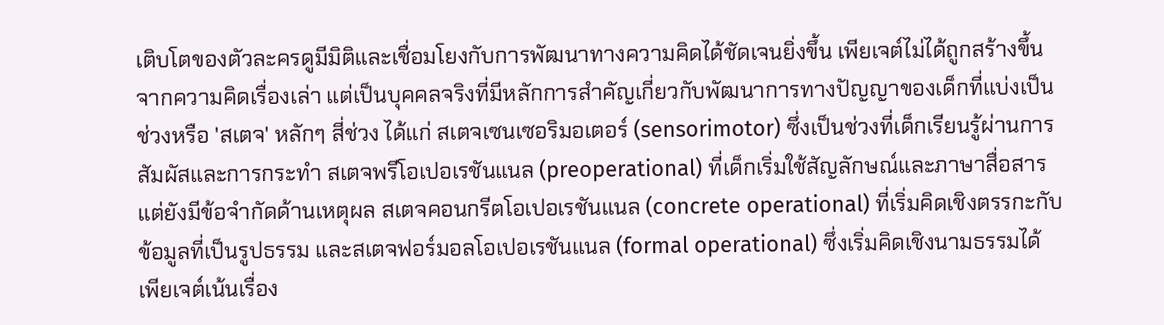เติบโตของตัวละครดูมีมิติและเชื่อมโยงกับการพัฒนาทางความคิดได้ชัดเจนยิ่งขึ้น เพียเจต์ไม่ได้ถูกสร้างขึ้นจากความคิดเรื่องเล่า แต่เป็นบุคคลจริงที่มีหลักการสำคัญเกี่ยวกับพัฒนาการทางปัญญาของเด็กที่แบ่งเป็นช่วงหรือ 'สเตจ' หลักๆ สี่ช่วง ได้แก่ สเตจเซนเซอริมอเตอร์ (sensorimotor) ซึ่งเป็นช่วงที่เด็กเรียนรู้ผ่านการสัมผัสและการกระทำ สเตจพรีโอเปอเรชันแนล (preoperational) ที่เด็กเริ่มใช้สัญลักษณ์และภาษาสื่อสารแต่ยังมีข้อจำกัดด้านเหตุผล สเตจคอนกรีตโอเปอเรชันแนล (concrete operational) ที่เริ่มคิดเชิงตรรกะกับข้อมูลที่เป็นรูปธรรม และสเตจฟอร์มอลโอเปอเรชันแนล (formal operational) ซึ่งเริ่มคิดเชิงนามธรรมได้ เพียเจต์เน้นเรื่อง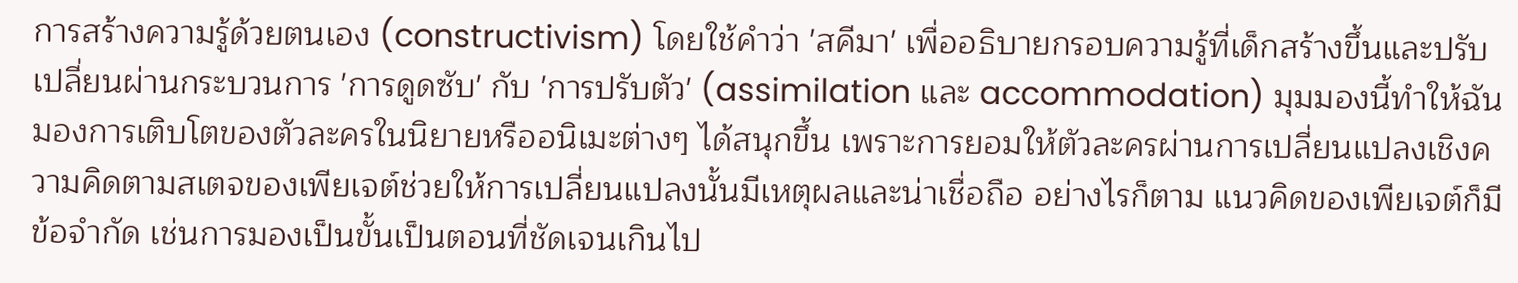การสร้างความรู้ด้วยตนเอง (constructivism) โดยใช้คำว่า 'สคีมา' เพื่ออธิบายกรอบความรู้ที่เด็กสร้างขึ้นและปรับเปลี่ยนผ่านกระบวนการ 'การดูดซับ' กับ 'การปรับตัว' (assimilation และ accommodation) มุมมองนี้ทำให้ฉันมองการเติบโตของตัวละครในนิยายหรืออนิเมะต่างๆ ได้สนุกขึ้น เพราะการยอมให้ตัวละครผ่านการเปลี่ยนแปลงเชิงความคิดตามสเตจของเพียเจต์ช่วยให้การเปลี่ยนแปลงนั้นมีเหตุผลและน่าเชื่อถือ อย่างไรก็ตาม แนวคิดของเพียเจต์ก็มีข้อจำกัด เช่นการมองเป็นขั้นเป็นตอนที่ชัดเจนเกินไป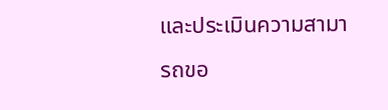และประเมินความสามารถขอ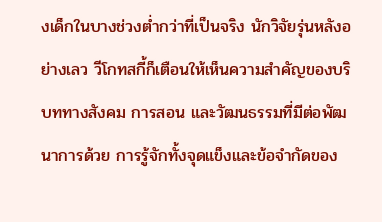งเด็กในบางช่วงต่ำกว่าที่เป็นจริง นักวิจัยรุ่นหลังอย่างเลว วีโกทสกี้ก็เตือนให้เห็นความสำคัญของบริบททางสังคม การสอน และวัฒนธรรมที่มีต่อพัฒนาการด้วย การรู้จักทั้งจุดแข็งและข้อจำกัดของ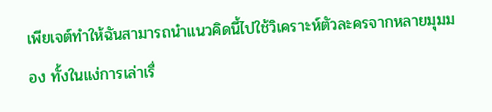เพียเจต์ทำให้ฉันสามารถนำแนวคิดนี้ไปใช้วิเคราะห์ตัวละครจากหลายมุมมอง ทั้งในแง่การเล่าเรื่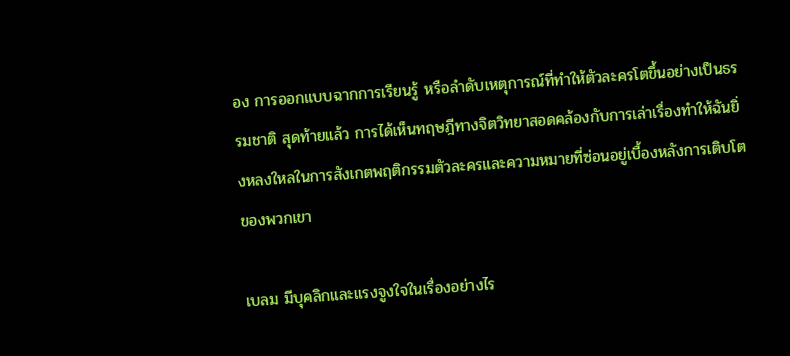อง การออกแบบฉากการเรียนรู้ หรือลำดับเหตุการณ์ที่ทำให้ตัวละครโตขึ้นอย่างเป็นธรรมชาติ สุดท้ายแล้ว การได้เห็นทฤษฎีทางจิตวิทยาสอดคล้องกับการเล่าเรื่องทำให้ฉันยิ่งหลงใหลในการสังเกตพฤติกรรมตัวละครและความหมายที่ซ่อนอยู่เบื้องหลังการเติบโตของพวกเขา

เบลม มีบุคลิกและแรงจูงใจในเรื่องอย่างไร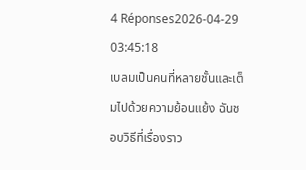4 Réponses2026-04-29 03:45:18
เบลมเป็นคนที่หลายชั้นและเต็มไปด้วยความย้อนแย้ง ฉันชอบวิธีที่เรื่องราว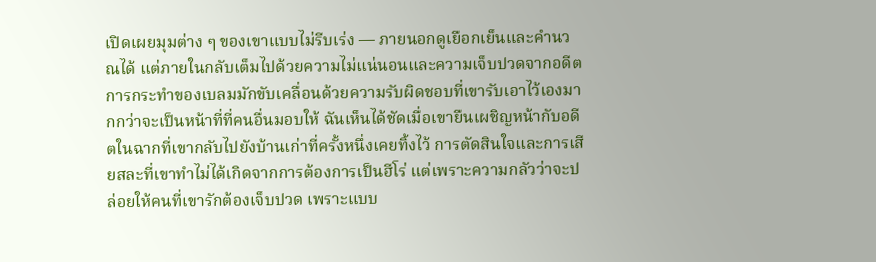เปิดเผยมุมต่าง ๆ ของเขาแบบไม่รีบเร่ง — ภายนอกดูเยือกเย็นและคำนวณได้ แต่ภายในกลับเต็มไปด้วยความไม่แน่นอนและความเจ็บปวดจากอดีต การกระทำของเบลมมักขับเคลื่อนด้วยความรับผิดชอบที่เขารับเอาไว้เองมากกว่าจะเป็นหน้าที่ที่คนอื่นมอบให้ ฉันเห็นได้ชัดเมื่อเขายืนเผชิญหน้ากับอดีตในฉากที่เขากลับไปยังบ้านเก่าที่ครั้งหนึ่งเคยทิ้งไว้ การตัดสินใจและการเสียสละที่เขาทำไม่ได้เกิดจากการต้องการเป็นฮีโร่ แต่เพราะความกลัวว่าจะปล่อยให้คนที่เขารักต้องเจ็บปวด เพราะแบบ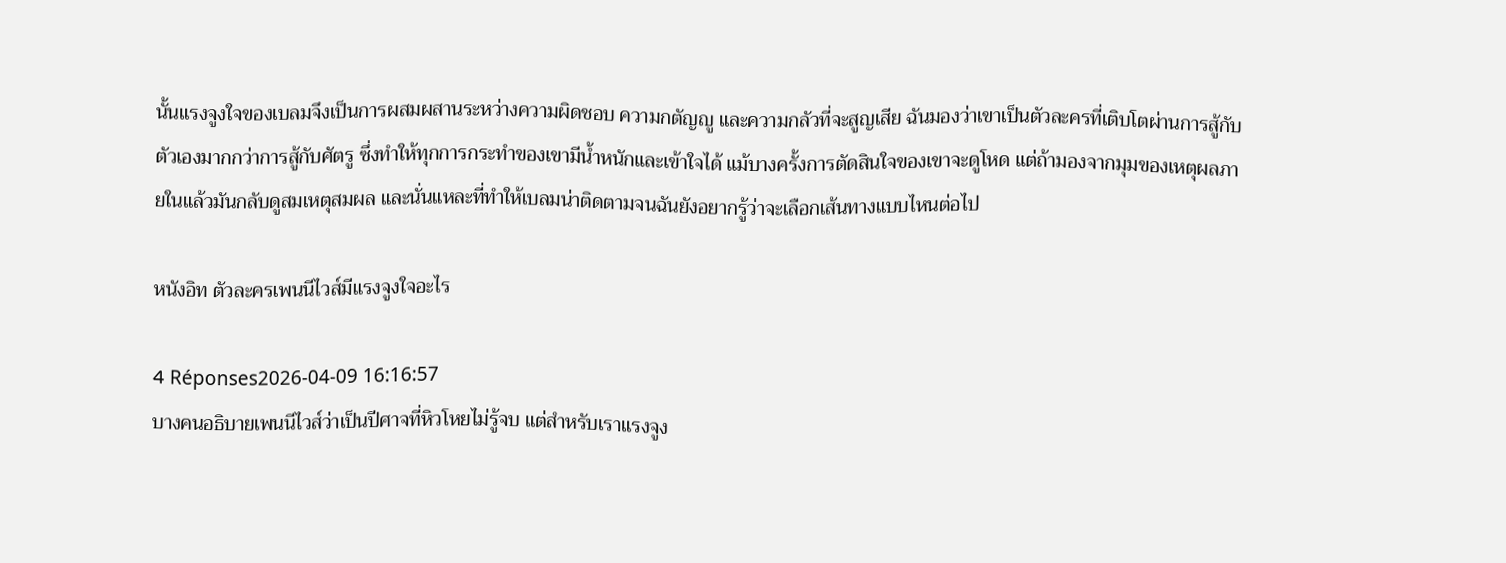นั้นแรงจูงใจของเบลมจึงเป็นการผสมผสานระหว่างความผิดชอบ ความกตัญญู และความกลัวที่จะสูญเสีย ฉันมองว่าเขาเป็นตัวละครที่เติบโตผ่านการสู้กับตัวเองมากกว่าการสู้กับศัตรู ซึ่งทำให้ทุกการกระทำของเขามีน้ำหนักและเข้าใจได้ แม้บางครั้งการตัดสินใจของเขาจะดูโหด แต่ถ้ามองจากมุมของเหตุผลภายในแล้วมันกลับดูสมเหตุสมผล และนั่นแหละที่ทำให้เบลมน่าติดตามจนฉันยังอยากรู้ว่าจะเลือกเส้นทางแบบไหนต่อไป

หนังอิท ตัวละครเพนนีไวส์มีแรงจูงใจอะไร

4 Réponses2026-04-09 16:16:57
บางคนอธิบายเพนนีไวส์ว่าเป็นปีศาจที่หิวโหยไม่รู้จบ แต่สำหรับเราแรงจูง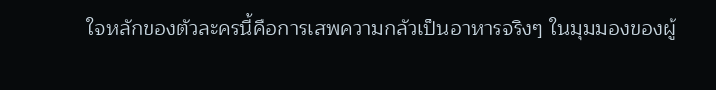ใจหลักของตัวละครนี้คือการเสพความกลัวเป็นอาหารจริงๆ ในมุมมองของผู้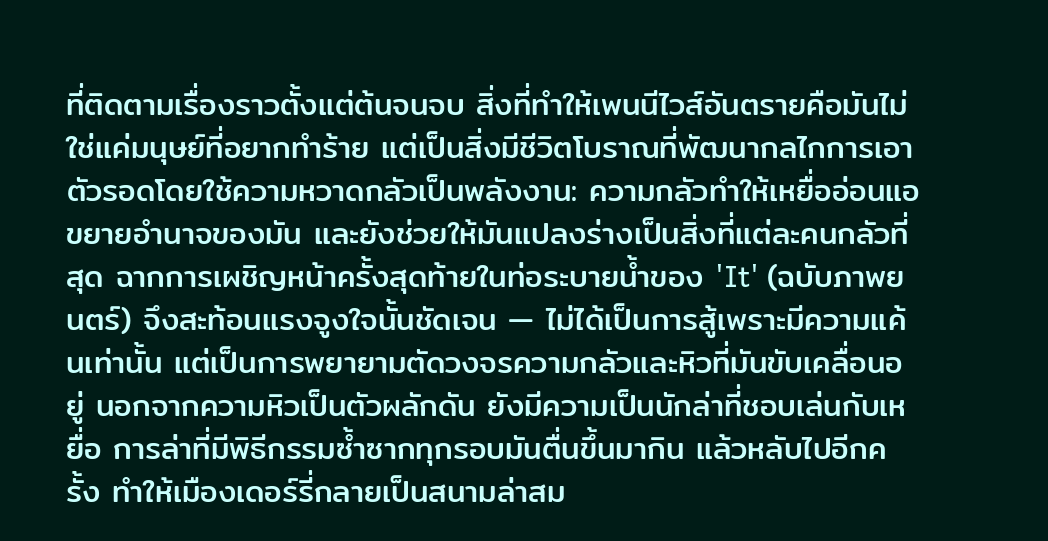ที่ติดตามเรื่องราวตั้งแต่ต้นจนจบ สิ่งที่ทำให้เพนนีไวส์อันตรายคือมันไม่ใช่แค่มนุษย์ที่อยากทำร้าย แต่เป็นสิ่งมีชีวิตโบราณที่พัฒนากลไกการเอาตัวรอดโดยใช้ความหวาดกลัวเป็นพลังงาน: ความกลัวทำให้เหยื่ออ่อนแอ ขยายอำนาจของมัน และยังช่วยให้มันแปลงร่างเป็นสิ่งที่แต่ละคนกลัวที่สุด ฉากการเผชิญหน้าครั้งสุดท้ายในท่อระบายน้ำของ 'It' (ฉบับภาพยนตร์) จึงสะท้อนแรงจูงใจนั้นชัดเจน — ไม่ได้เป็นการสู้เพราะมีความแค้นเท่านั้น แต่เป็นการพยายามตัดวงจรความกลัวและหิวที่มันขับเคลื่อนอยู่ นอกจากความหิวเป็นตัวผลักดัน ยังมีความเป็นนักล่าที่ชอบเล่นกับเหยื่อ การล่าที่มีพิธีกรรมซ้ำซากทุกรอบมันตื่นขึ้นมากิน แล้วหลับไปอีกครั้ง ทำให้เมืองเดอร์รี่กลายเป็นสนามล่าสม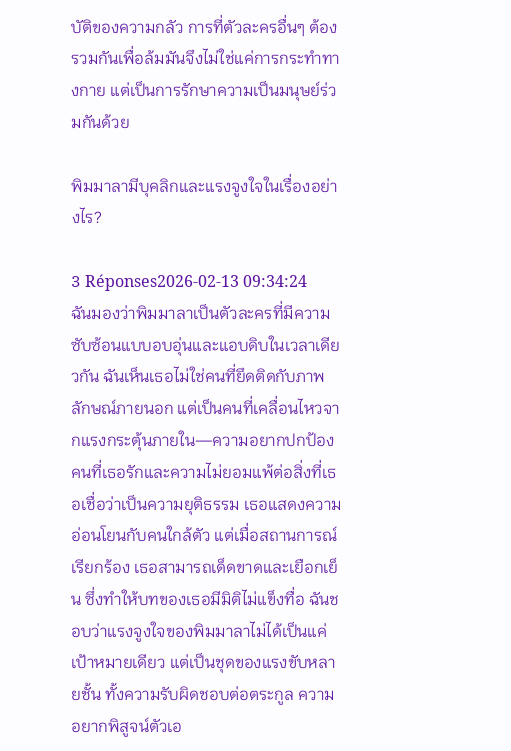บัติของความกลัว การที่ตัวละครอื่นๆ ต้องรวมกันเพื่อล้มมันจึงไม่ใช่แค่การกระทำทางกาย แต่เป็นการรักษาความเป็นมนุษย์ร่วมกันด้วย

พิมมาลามีบุคลิกและแรงจูงใจในเรื่องอย่างไร?

3 Réponses2026-02-13 09:34:24
ฉันมองว่าพิมมาลาเป็นตัวละครที่มีความซับซ้อนแบบอบอุ่นและแอบดิบในเวลาเดียวกัน ฉันเห็นเธอไม่ใช่คนที่ยึดติดกับภาพลักษณ์ภายนอก แต่เป็นคนที่เคลื่อนไหวจากแรงกระตุ้นภายใน—ความอยากปกป้องคนที่เธอรักและความไม่ยอมแพ้ต่อสิ่งที่เธอเชื่อว่าเป็นความยุติธรรม เธอแสดงความอ่อนโยนกับคนใกล้ตัว แต่เมื่อสถานการณ์เรียกร้อง เธอสามารถเด็ดขาดและเยือกเย็น ซึ่งทำให้บทของเธอมีมิติไม่แข็งทื่อ ฉันชอบว่าแรงจูงใจของพิมมาลาไม่ได้เป็นแค่เป้าหมายเดียว แต่เป็นชุดของแรงขับหลายชั้น ทั้งความรับผิดชอบต่อตระกูล ความอยากพิสูจน์ตัวเอ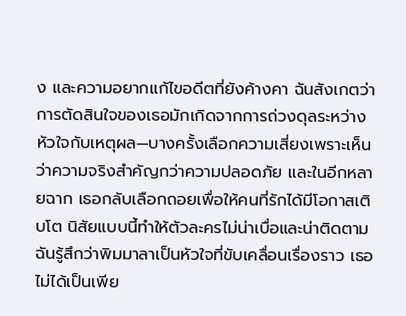ง และความอยากแก้ไขอดีตที่ยังค้างคา ฉันสังเกตว่าการตัดสินใจของเธอมักเกิดจากการถ่วงดุลระหว่างหัวใจกับเหตุผล—บางครั้งเลือกความเสี่ยงเพราะเห็นว่าความจริงสำคัญกว่าความปลอดภัย และในอีกหลายฉาก เธอกลับเลือกถอยเพื่อให้คนที่รักได้มีโอกาสเติบโต นิสัยแบบนี้ทำให้ตัวละครไม่น่าเบื่อและน่าติดตาม ฉันรู้สึกว่าพิมมาลาเป็นหัวใจที่ขับเคลื่อนเรื่องราว เธอไม่ได้เป็นเพีย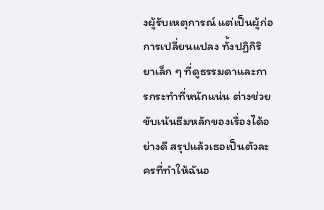งผู้รับเหตุการณ์ แต่เป็นผู้ก่อการเปลี่ยนแปลง ทั้งปฏิกิริยาเล็ก ๆ ที่ดูธรรมดาและการกระทำที่หนักแน่น ต่างช่วยขับเน้นธีมหลักของเรื่องได้อย่างดี สรุปแล้วเธอเป็นตัวละครที่ทำให้ฉันอ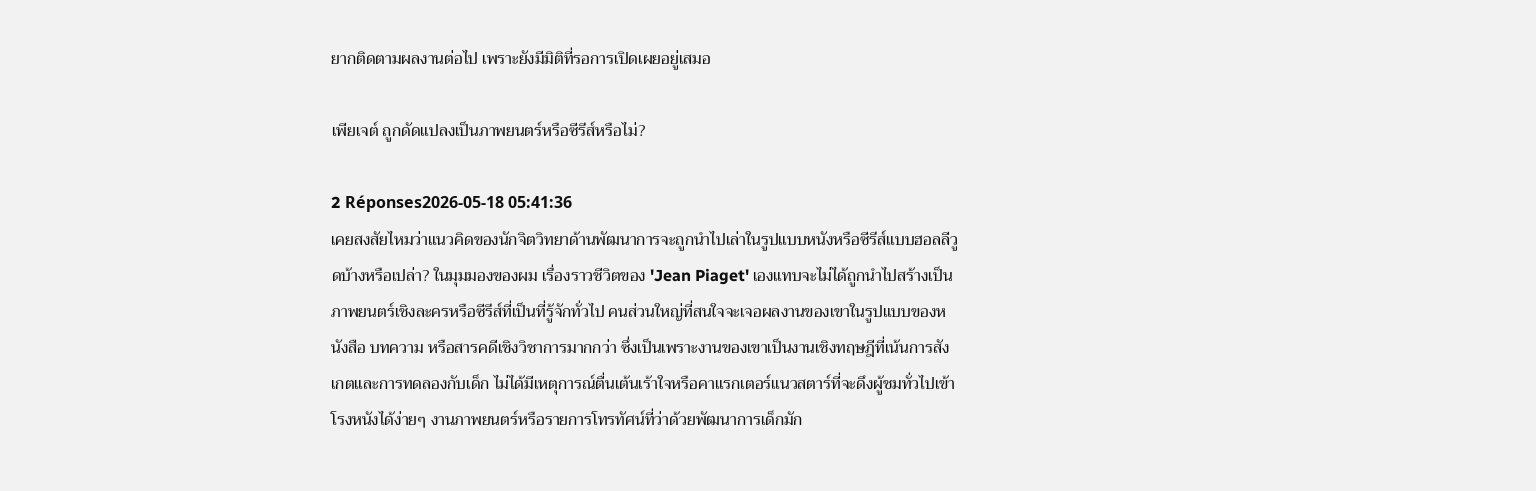ยากติดตามผลงานต่อไป เพราะยังมีมิติที่รอการเปิดเผยอยู่เสมอ

เพียเจต์ ถูกดัดแปลงเป็นภาพยนตร์หรือซีรีส์หรือไม่?

2 Réponses2026-05-18 05:41:36
เคยสงสัยไหมว่าแนวคิดของนักจิตวิทยาด้านพัฒนาการจะถูกนำไปเล่าในรูปแบบหนังหรือซีรีส์แบบฮอลลีวูดบ้างหรือเปล่า? ในมุมมองของผม เรื่องราวชีวิตของ 'Jean Piaget' เองแทบจะไม่ได้ถูกนำไปสร้างเป็นภาพยนตร์เชิงละครหรือซีรีส์ที่เป็นที่รู้จักทั่วไป คนส่วนใหญ่ที่สนใจจะเจอผลงานของเขาในรูปแบบของหนังสือ บทความ หรือสารคดีเชิงวิชาการมากกว่า ซึ่งเป็นเพราะงานของเขาเป็นงานเชิงทฤษฎีที่เน้นการสังเกตและการทดลองกับเด็ก ไม่ได้มีเหตุการณ์ตื่นเต้นเร้าใจหรือคาแรกเตอร์แนวสตาร์ที่จะดึงผู้ชมทั่วไปเข้าโรงหนังได้ง่ายๆ งานภาพยนตร์หรือรายการโทรทัศน์ที่ว่าด้วยพัฒนาการเด็กมัก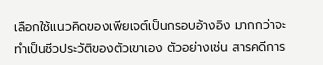เลือกใช้แนวคิดของเพียเจต์เป็นกรอบอ้างอิง มากกว่าจะทำเป็นชีวประวัติของตัวเขาเอง ตัวอย่างเช่น สารคดีการ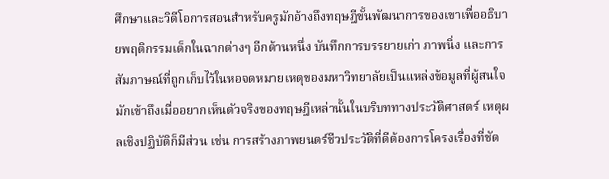ศึกษาและวิดีโอการสอนสำหรับครูมักอ้างถึงทฤษฎีขั้นพัฒนาการของเขาเพื่ออธิบายพฤติกรรมเด็กในฉากต่างๆ อีกด้านหนึ่ง บันทึกการบรรยายเก่า ภาพนิ่ง และการสัมภาษณ์ที่ถูกเก็บไว้ในหอจดหมายเหตุของมหาวิทยาลัยเป็นแหล่งข้อมูลที่ผู้สนใจมักเข้าถึงเมื่ออยากเห็นตัวจริงของทฤษฎีเหล่านั้นในบริบททางประวัติศาสตร์ เหตุผลเชิงปฏิบัติก็มีส่วน เช่น การสร้างภาพยนตร์ชีวประวัติที่ดีต้องการโครงเรื่องที่ชัด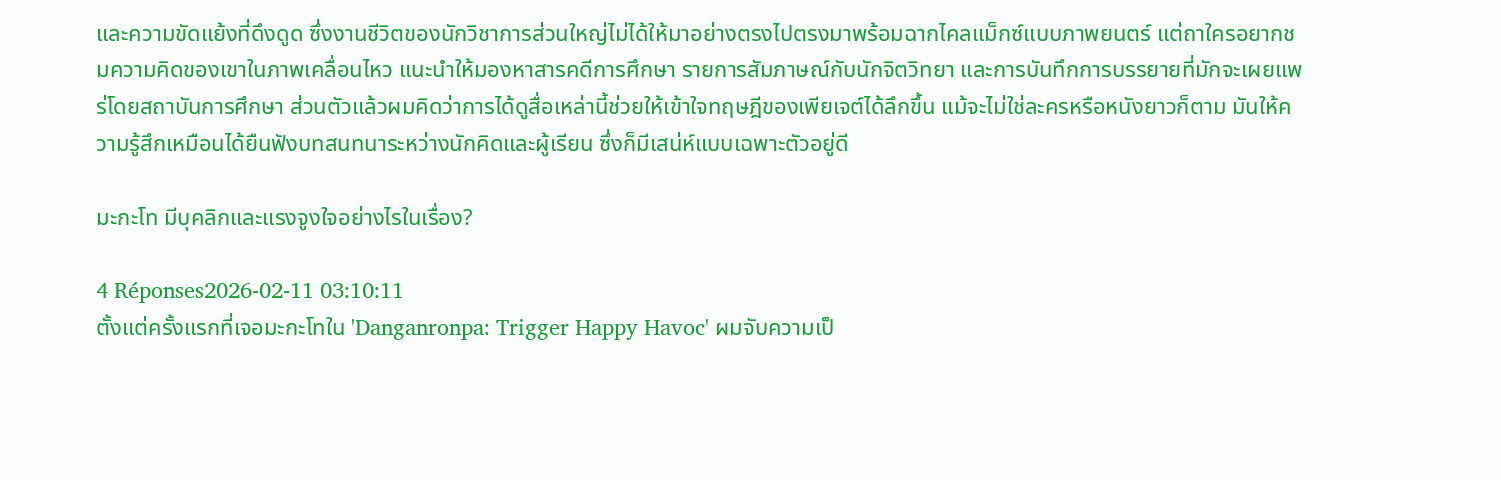และความขัดแย้งที่ดึงดูด ซึ่งงานชีวิตของนักวิชาการส่วนใหญ่ไม่ได้ให้มาอย่างตรงไปตรงมาพร้อมฉากไคลแม็กซ์แบบภาพยนตร์ แต่ถาใครอยากชมความคิดของเขาในภาพเคลื่อนไหว แนะนำให้มองหาสารคดีการศึกษา รายการสัมภาษณ์กับนักจิตวิทยา และการบันทึกการบรรยายที่มักจะเผยแพร่โดยสถาบันการศึกษา ส่วนตัวแล้วผมคิดว่าการได้ดูสื่อเหล่านี้ช่วยให้เข้าใจทฤษฎีของเพียเจต์ได้ลึกขึ้น แม้จะไม่ใช่ละครหรือหนังยาวก็ตาม มันให้ความรู้สึกเหมือนได้ยืนฟังบทสนทนาระหว่างนักคิดและผู้เรียน ซึ่งก็มีเสน่ห์แบบเฉพาะตัวอยู่ดี

มะกะโท มีบุคลิกและแรงจูงใจอย่างไรในเรื่อง?

4 Réponses2026-02-11 03:10:11
ตั้งแต่ครั้งแรกที่เจอมะกะโทใน 'Danganronpa: Trigger Happy Havoc' ผมจับความเป็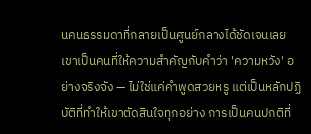นคนธรรมดาที่กลายเป็นศูนย์กลางได้ชัดเจนเลย เขาเป็นคนที่ให้ความสำคัญกับคำว่า 'ความหวัง' อย่างจริงจัง — ไม่ใช่แค่คำพูดสวยหรู แต่เป็นหลักปฏิบัติที่ทำให้เขาตัดสินใจทุกอย่าง การเป็นคนปกติที่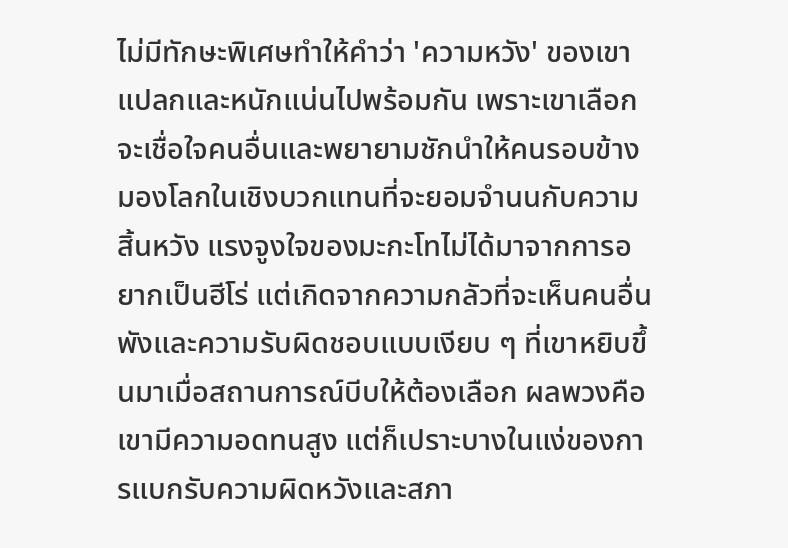ไม่มีทักษะพิเศษทำให้คำว่า 'ความหวัง' ของเขาแปลกและหนักแน่นไปพร้อมกัน เพราะเขาเลือกจะเชื่อใจคนอื่นและพยายามชักนำให้คนรอบข้างมองโลกในเชิงบวกแทนที่จะยอมจำนนกับความสิ้นหวัง แรงจูงใจของมะกะโทไม่ได้มาจากการอยากเป็นฮีโร่ แต่เกิดจากความกลัวที่จะเห็นคนอื่นพังและความรับผิดชอบแบบเงียบ ๆ ที่เขาหยิบขึ้นมาเมื่อสถานการณ์บีบให้ต้องเลือก ผลพวงคือเขามีความอดทนสูง แต่ก็เปราะบางในแง่ของการแบกรับความผิดหวังและสภา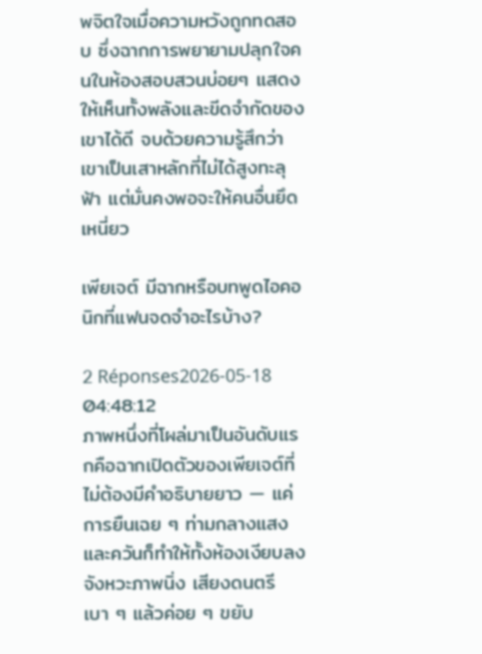พจิตใจเมื่อความหวังถูกทดสอบ ซึ่งฉากการพยายามปลุกใจคนในห้องสอบสวนบ่อยๆ แสดงให้เห็นทั้งพลังและขีดจำกัดของเขาได้ดี จบด้วยความรู้สึกว่าเขาเป็นเสาหลักที่ไม่ได้สูงทะลุฟ้า แต่มั่นคงพอจะให้คนอื่นยึดเหนี่ยว

เพียเจต์ มีฉากหรือบทพูดไอคอนิกที่แฟนจดจำอะไรบ้าง?

2 Réponses2026-05-18 04:48:12
ภาพหนึ่งที่โผล่มาเป็นอันดับแรกคือฉากเปิดตัวของเพียเจต์ที่ไม่ต้องมีคำอธิบายยาว — แค่การยืนเฉย ๆ ท่ามกลางแสงและควันก็ทำให้ทั้งห้องเงียบลง จังหวะภาพนิ่ง เสียงดนตรีเบา ๆ แล้วค่อย ๆ ขยับ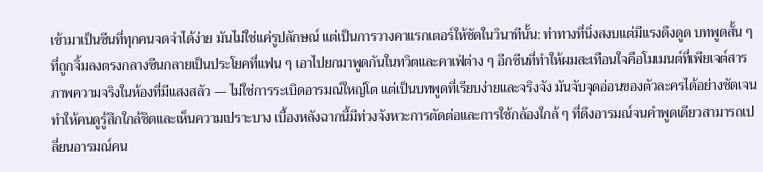เข้ามาเป็นซีนที่ทุกคนจดจำได้ง่าย มันไม่ใช่แค่รูปลักษณ์ แต่เป็นการวางคาแรกเตอร์ให้ชัดในวินาทีนั้น: ท่าทางที่นิ่งสงบแต่มีแรงดึงดูด บทพูดสั้น ๆ ที่ถูกจิ้มลงตรงกลางซีนกลายเป็นประโยคที่แฟน ๆ เอาไปยกมาพูดกันในทวิตและคาเฟ่ต่าง ๆ อีกซีนที่ทำให้ผมสะเทือนใจคือโมเมนต์ที่เพียเจต์สารภาพความจริงในห้องที่มีแสงสลัว — ไม่ใช่การระเบิดอารมณ์ใหญ่โต แต่เป็นบทพูดที่เรียบง่ายและจริงจัง มันจับจุดอ่อนของตัวละครได้อย่างชัดเจน ทำให้คนดูรู้สึกใกล้ชิดและเห็นความเปราะบาง เบื้องหลังฉากนี้มีท่วงจังหวะการตัดต่อและการใช้กล้องใกล้ ๆ ที่ดึงอารมณ์จนคำพูดเดียวสามารถเปลี่ยนอารมณ์คน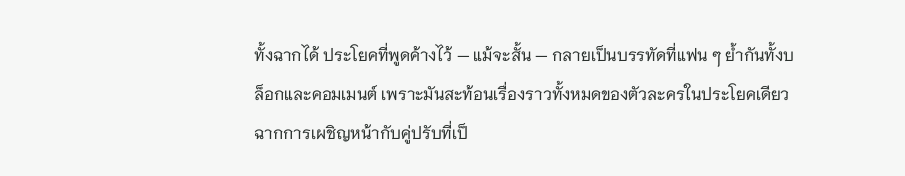ทั้งฉากได้ ประโยคที่พูดค้างไว้ — แม้จะสั้น — กลายเป็นบรรทัดที่แฟน ๆ ย้ำกันทั้งบล็อกและคอมเมนต์ เพราะมันสะท้อนเรื่องราวทั้งหมดของตัวละครในประโยคเดียว ฉากการเผชิญหน้ากับคู่ปรับที่เป็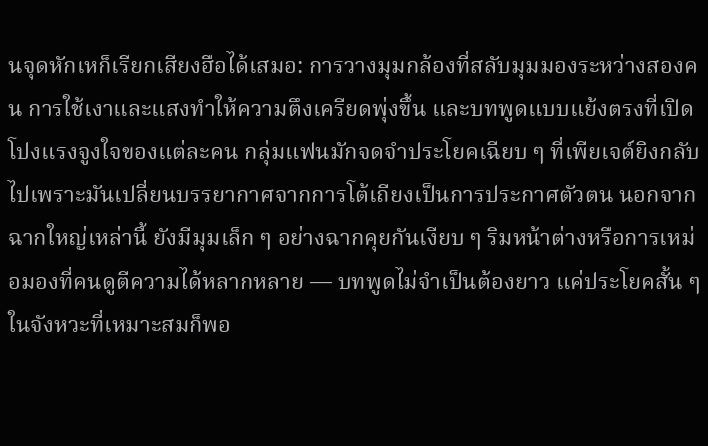นจุดหักเหก็เรียกเสียงฮือได้เสมอ: การวางมุมกล้องที่สลับมุมมองระหว่างสองคน การใช้เงาและแสงทำให้ความตึงเครียดพุ่งขึ้น และบทพูดแบบแย้งตรงที่เปิดโปงแรงจูงใจของแต่ละคน กลุ่มแฟนมักจดจำประโยคเฉียบ ๆ ที่เพียเจต์ยิงกลับไปเพราะมันเปลี่ยนบรรยากาศจากการโต้เถียงเป็นการประกาศตัวตน นอกจากฉากใหญ่เหล่านี้ ยังมีมุมเล็ก ๆ อย่างฉากคุยกันเงียบ ๆ ริมหน้าต่างหรือการเหม่อมองที่คนดูตีความได้หลากหลาย — บทพูดไม่จำเป็นต้องยาว แค่ประโยคสั้น ๆ ในจังหวะที่เหมาะสมก็พอ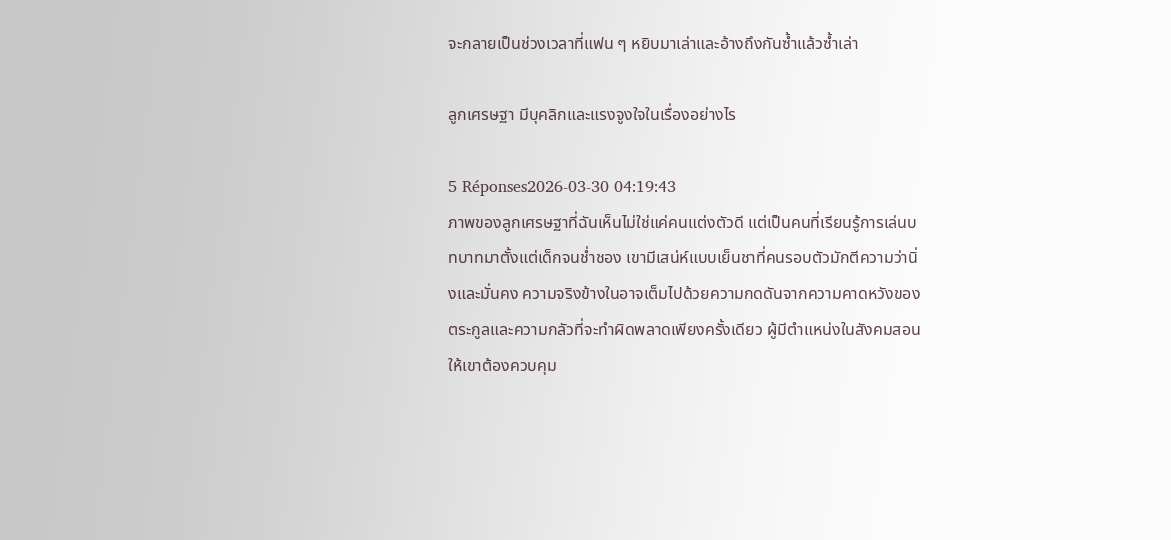จะกลายเป็นช่วงเวลาที่แฟน ๆ หยิบมาเล่าและอ้างถึงกันซ้ำแล้วซ้ำเล่า

ลูกเศรษฐา มีบุคลิกและแรงจูงใจในเรื่องอย่างไร

5 Réponses2026-03-30 04:19:43
ภาพของลูกเศรษฐาที่ฉันเห็นไม่ใช่แค่คนแต่งตัวดี แต่เป็นคนที่เรียนรู้การเล่นบทบาทมาตั้งแต่เด็กจนช่ำชอง เขามีเสน่ห์แบบเย็นชาที่คนรอบตัวมักตีความว่านิ่งและมั่นคง ความจริงข้างในอาจเต็มไปด้วยความกดดันจากความคาดหวังของตระกูลและความกลัวที่จะทำผิดพลาดเพียงครั้งเดียว ผู้มีตำแหน่งในสังคมสอนให้เขาต้องควบคุม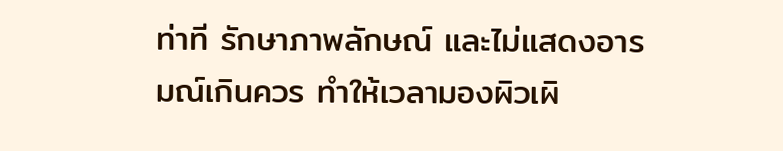ท่าที รักษาภาพลักษณ์ และไม่แสดงอารมณ์เกินควร ทำให้เวลามองผิวเผิ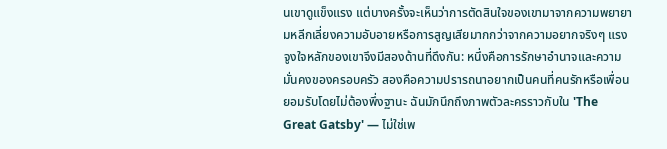นเขาดูแข็งแรง แต่บางครั้งจะเห็นว่าการตัดสินใจของเขามาจากความพยายามหลีกเลี่ยงความอับอายหรือการสูญเสียมากกว่าจากความอยากจริงๆ แรงจูงใจหลักของเขาจึงมีสองด้านที่ดึงกัน: หนึ่งคือการรักษาอำนาจและความมั่นคงของครอบครัว สองคือความปรารถนาอยากเป็นคนที่คนรักหรือเพื่อนยอมรับโดยไม่ต้องพึ่งฐานะ ฉันมักนึกถึงภาพตัวละครราวกับใน 'The Great Gatsby' — ไม่ใช่เพ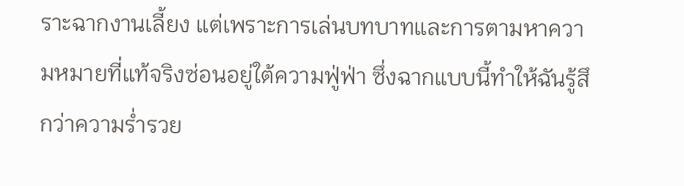ราะฉากงานเลี้ยง แต่เพราะการเล่นบทบาทและการตามหาความหมายที่แท้จริงซ่อนอยู่ใต้ความฟู่ฟ่า ซึ่งฉากแบบนี้ทำให้ฉันรู้สึกว่าความร่ำรวย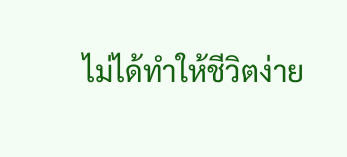ไม่ได้ทำให้ชีวิตง่าย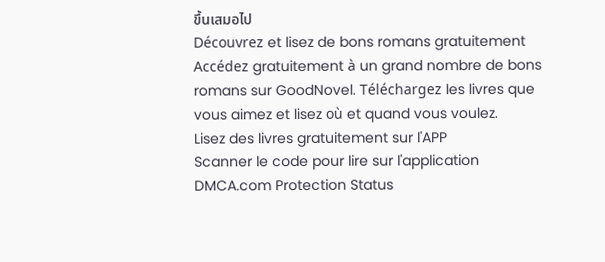ขึ้นเสมอไป
Découvrez et lisez de bons romans gratuitement
Accédez gratuitement à un grand nombre de bons romans sur GoodNovel. Téléchargez les livres que vous aimez et lisez où et quand vous voulez.
Lisez des livres gratuitement sur l'APP
Scanner le code pour lire sur l'application
DMCA.com Protection Status